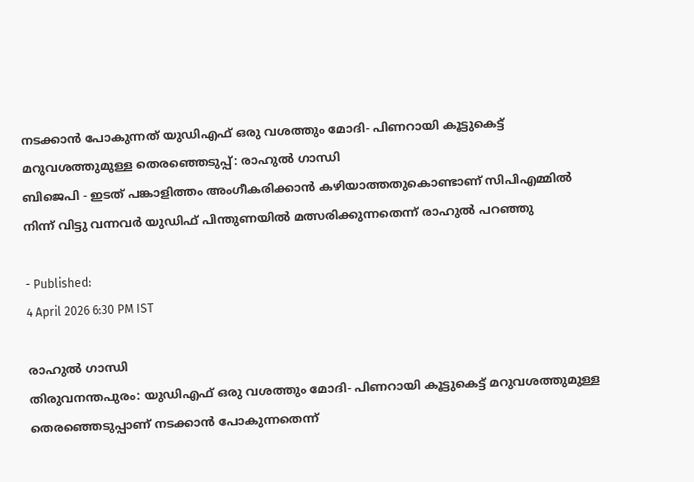നടക്കാൻ പോകുന്നത് യുഡിഎഫ് ഒരു വശത്തും മോദി- പിണറായി കൂട്ടുകെട്ട് മറുവശത്തുമുള്ള തെരഞ്ഞെടുപ്പ്: രാഹുൽ ഗാന്ധി
ബിജെപി - ഇടത് പങ്കാളിത്തം അംഗീകരിക്കാൻ കഴിയാത്തതുകൊണ്ടാണ് സിപിഎമ്മിൽ നിന്ന് വിട്ടു വന്നവർ യുഡിഫ് പിന്തുണയിൽ മത്സരിക്കുന്നതെന്ന് രാഹുൽ പറഞ്ഞു

- Published:
4 April 2026 6:30 PM IST

രാഹുൽ ഗാന്ധി
തിരുവനന്തപുരം: യുഡിഎഫ് ഒരു വശത്തും മോദി- പിണറായി കൂട്ടുകെട്ട് മറുവശത്തുമുള്ള തെരഞ്ഞെടുപ്പാണ് നടക്കാൻ പോകുന്നതെന്ന്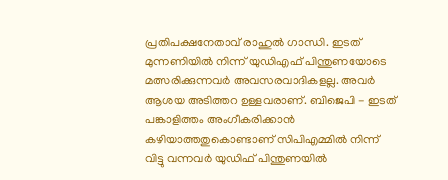പ്രതിപക്ഷനേതാവ് രാഹുൽ ഗാന്ധി. ഇടത് മുന്നണിയിൽ നിന്ന് യുഡിഎഫ് പിന്തുണയോടെ മത്സരിക്കുന്നവർ അവസരവാദികളല്ല. അവർ ആശയ അടിത്തറ ഉള്ളവരാണ്. ബിജെപി - ഇടത് പങ്കാളിത്തം അംഗീകരിക്കാൻ കഴിയാത്തതുകൊണ്ടാണ് സിപിഎമ്മിൽ നിന്ന് വിട്ടു വന്നവർ യുഡിഫ് പിന്തുണയിൽ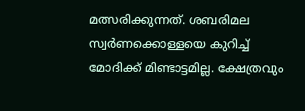മത്സരിക്കുന്നത്. ശബരിമല സ്വർണക്കൊള്ളയെ കുറിച്ച് മോദിക്ക് മിണ്ടാട്ടമില്ല. ക്ഷേത്രവും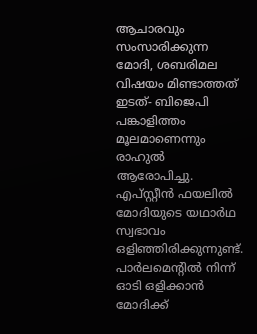ആചാരവും സംസാരിക്കുന്ന മോദി, ശബരിമല വിഷയം മിണ്ടാത്തത് ഇടത്- ബിജെപി പങ്കാളിത്തം മൂലമാണെന്നും രാഹുൽ ആരോപിച്ചു.
എപ്സ്റ്റീൻ ഫയലിൽ മോദിയുടെ യഥാർഥ സ്വഭാവം ഒളിഞ്ഞിരിക്കുന്നുണ്ട്. പാർലമെന്റിൽ നിന്ന് ഓടി ഒളിക്കാൻ മോദിക്ക്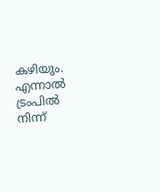കഴിയും. എന്നാൽ ട്രംപിൽ നിന്ന്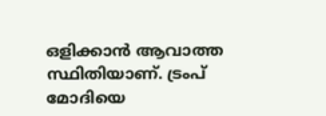ഒളിക്കാൻ ആവാത്ത സ്ഥിതിയാണ്. ട്രംപ് മോദിയെ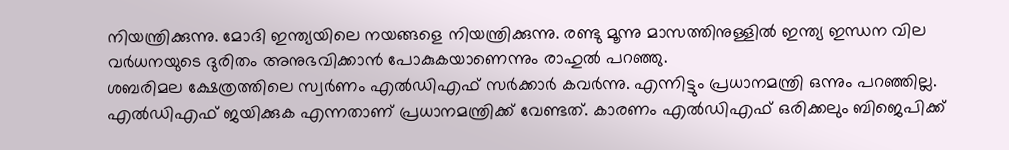നിയന്ത്രിക്കുന്നു. മോദി ഇന്ത്യയിലെ നയങ്ങളെ നിയന്ത്രിക്കുന്നു. രണ്ടു മൂന്നു മാസത്തിനുള്ളിൽ ഇന്ത്യ ഇന്ധന വില വർധനയുടെ ദുരിതം അനുഭവിക്കാൻ പോകുകയാണെന്നും രാഹുൽ പറഞ്ഞു.
ശബരിമല ക്ഷേത്രത്തിലെ സ്വർണം എൽഡിഎഫ് സർക്കാർ കവർന്നു. എന്നിട്ടും പ്രധാനമന്ത്രി ഒന്നും പറഞ്ഞില്ല. എൽഡിഎഫ് ജയിക്കുക എന്നതാണ് പ്രധാനമന്ത്രിക്ക് വേണ്ടത്. കാരണം എൽഡിഎഫ് ഒരിക്കലും ബിജെപിക്ക്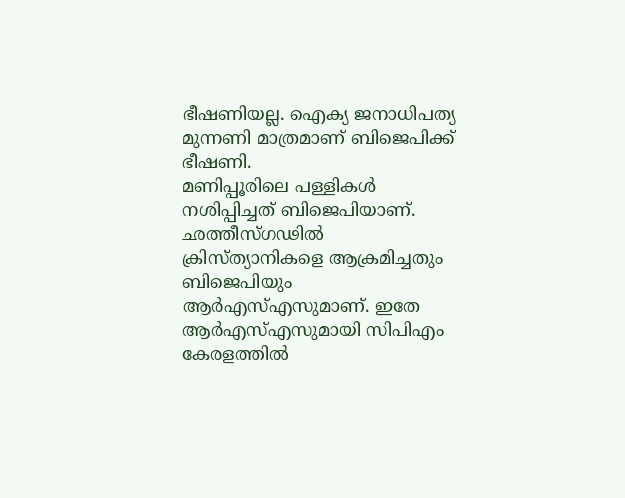ഭീഷണിയല്ല. ഐക്യ ജനാധിപത്യ മുന്നണി മാത്രമാണ് ബിജെപിക്ക് ഭീഷണി.
മണിപ്പൂരിലെ പള്ളികൾ നശിപ്പിച്ചത് ബിജെപിയാണ്. ഛത്തീസ്ഗഢിൽ ക്രിസ്ത്യാനികളെ ആക്രമിച്ചതും ബിജെപിയും ആർഎസ്എസുമാണ്. ഇതേ ആർഎസ്എസുമായി സിപിഎം കേരളത്തിൽ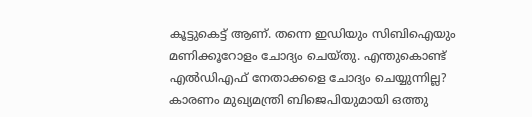കൂട്ടുകെട്ട് ആണ്. തന്നെ ഇഡിയും സിബിഐയും മണിക്കൂറോളം ചോദ്യം ചെയ്തു. എന്തുകൊണ്ട് എൽഡിഎഫ് നേതാക്കളെ ചോദ്യം ചെയ്യുന്നില്ല? കാരണം മുഖ്യമന്ത്രി ബിജെപിയുമായി ഒത്തു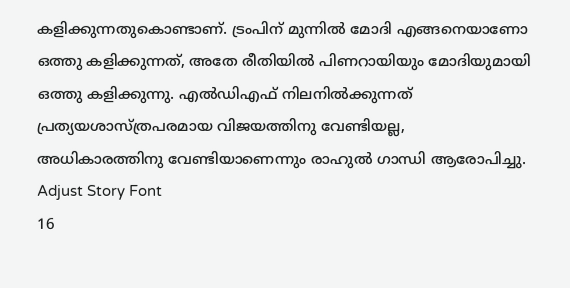കളിക്കുന്നതുകൊണ്ടാണ്. ട്രംപിന് മുന്നിൽ മോദി എങ്ങനെയാണോ ഒത്തു കളിക്കുന്നത്, അതേ രീതിയിൽ പിണറായിയും മോദിയുമായി ഒത്തു കളിക്കുന്നു. എൽഡിഎഫ് നിലനിൽക്കുന്നത് പ്രത്യയശാസ്ത്രപരമായ വിജയത്തിനു വേണ്ടിയല്ല, അധികാരത്തിനു വേണ്ടിയാണെന്നും രാഹുൽ ഗാന്ധി ആരോപിച്ചു.
Adjust Story Font
16